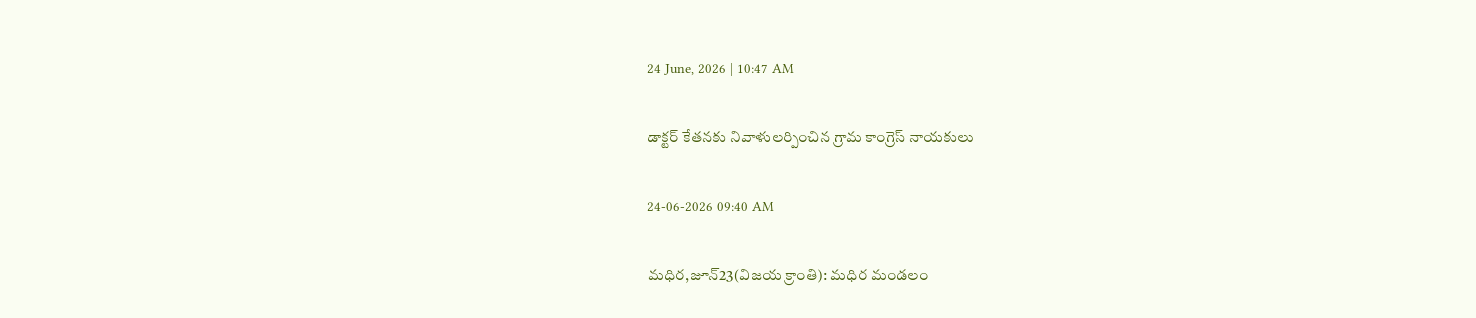24 June, 2026 | 10:47 AM

డాక్టర్ కేతనకు నివాళులర్పించిన గ్రామ కాంగ్రెస్ నాయకులు

24-06-2026 09:40 AM

మధిర,జూన్23(విజయ క్రాంతి): మధిర మండలం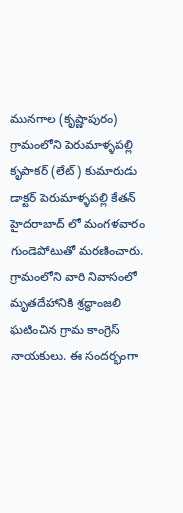మునగాల (కృష్ణాపురం) గ్రామంలోని పెరుమాళ్ళపల్లి కృపాకర్ (లేట్) కుమారుడు డాక్టర్ పెరుమాళ్ళపల్లి కేతన్ హైదరాబాద్ లో మంగళవారం గుండెపోటుతో మరణించారు. గ్రామంలోని వారి నివాసంలో మృతదేహానికి శ్రద్ధాంజలి ఘటించిన గ్రామ కాంగ్రెస్ నాయకులు. ఈ సందర్భంగా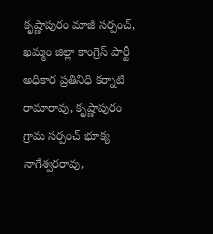కృష్ణాపురం మాజీ సర్పంచ్, ఖమ్మం జిల్లా కాంగ్రెస్ పార్టీ అధికార ప్రతినిధి కర్నాటి రామారావు, కృష్ణాపురం గ్రామ సర్పంచ్ భూక్య నాగేశ్వరరావు,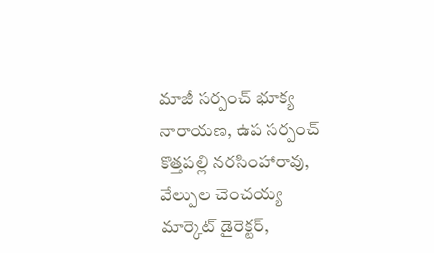మాజీ సర్పంచ్ భూక్య నారాయణ, ఉప సర్పంచ్ కొత్తపల్లి నరసింహారావు, వేల్పుల చెంచయ్య మార్కెట్ డైరెక్టర్,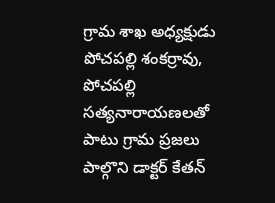గ్రామ శాఖ అధ్యక్షుడు పోచపల్లి శంకర్రావు, పోచపల్లి సత్యనారాయణలతో పాటు గ్రామ ప్రజలు పాల్గొని డాక్టర్ కేతన్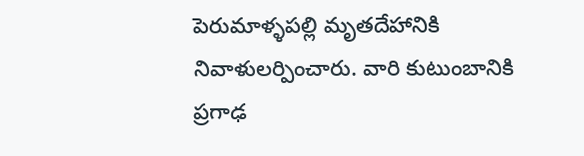పెరుమాళ్ళపల్లి మృతదేహానికి నివాళులర్పించారు. వారి కుటుంబానికి ప్రగాఢ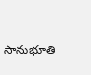సానుభూతి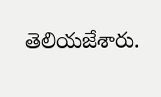తెలియజేశారు.